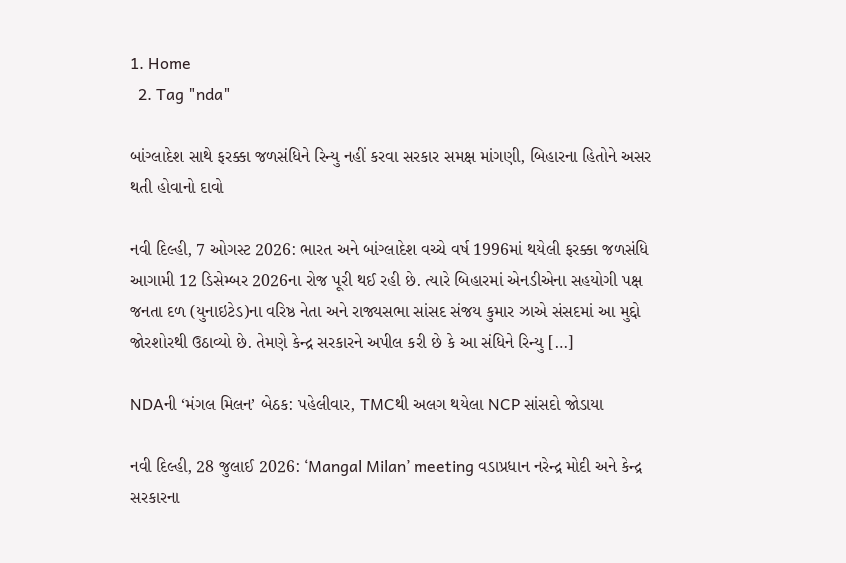1. Home
  2. Tag "nda"

બાંગ્લાદેશ સાથે ફરક્કા જળસંધિને રિન્યુ નહીં કરવા સરકાર સમક્ષ માંગણી, બિહારના હિતોને અસર થતી હોવાનો દાવો

નવી દિલ્હી, 7 ઓગસ્ટ 2026: ભારત અને બાંગ્લાદેશ વચ્ચે વર્ષ 1996માં થયેલી ફરક્કા જળસંધિ આગામી 12 ડિસેમ્બર 2026ના રોજ પૂરી થઈ રહી છે. ત્યારે બિહારમાં એનડીએના સહયોગી પક્ષ જનતા દળ (યુનાઇટેડ)ના વરિષ્ઠ નેતા અને રાજ્યસભા સાંસદ સંજય કુમાર ઝાએ સંસદમાં આ મુદ્દો જોરશોરથી ઉઠાવ્યો છે. તેમણે કેન્દ્ર સરકારને અપીલ કરી છે કે આ સંધિને રિન્યુ […]

NDAની ‘મંગલ મિલન’ બેઠક: પહેલીવાર, TMCથી અલગ થયેલા NCP સાંસદો જોડાયા

નવી દિલ્હી, 28 જુલાઈ 2026: ‘Mangal Milan’ meeting વડાપ્રધાન નરેન્દ્ર મોદી અને કેન્દ્ર સરકારના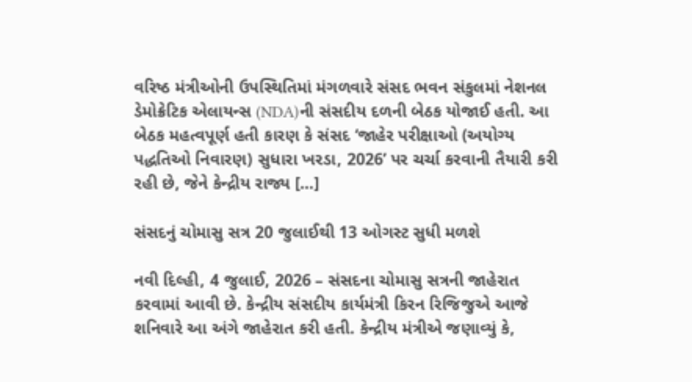વરિષ્ઠ મંત્રીઓની ઉપસ્થિતિમાં મંગળવારે સંસદ ભવન સંકુલમાં નેશનલ ડેમોક્રેટિક એલાયન્સ (NDA)ની સંસદીય દળની બેઠક યોજાઈ હતી. આ બેઠક મહત્વપૂર્ણ હતી કારણ કે સંસદ ‘જાહેર પરીક્ષાઓ (અયોગ્ય પદ્ધતિઓ નિવારણ) સુધારા ખરડા, 2026’ પર ચર્ચા કરવાની તૈયારી કરી રહી છે, જેને કેન્દ્રીય રાજ્ય […]

સંસદનું ચોમાસુ સત્ર 20 જુલાઈથી 13 ઓગસ્ટ સુધી મળશે

નવી દિલ્હી, 4 જુલાઈ, 2026 – સંસદના ચોમાસુ સત્રની જાહેરાત કરવામાં આવી છે. કેન્દ્રીય સંસદીય કાર્યમંત્રી કિરન રિજિજુએ આજે શનિવારે આ અંગે જાહેરાત કરી હતી. કેન્દ્રીય મંત્રીએ જણાવ્યું કે,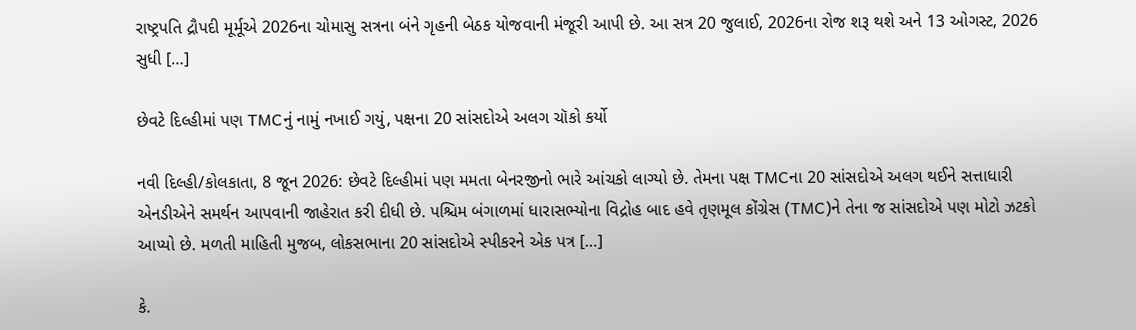રાષ્ટ્રપતિ દ્રૌપદી મૂર્મૂએ 2026ના ચોમાસુ સત્રના બંને ગૃહની બેઠક યોજવાની મંજૂરી આપી છે. આ સત્ર 20 જુલાઈ, 2026ના રોજ શરૂ થશે અને 13 ઓગસ્ટ, 2026 સુધી […]

છેવટે દિલ્હીમાં પણ TMCનું નામું નખાઈ ગયું, પક્ષના 20 સાંસદોએ અલગ ચૉકો કર્યો

નવી દિલ્હી/કોલકાતા, 8 જૂન 2026: છેવટે દિલ્હીમાં પણ મમતા બેનરજીનો ભારે આંચકો લાગ્યો છે. તેમના પક્ષ TMCના 20 સાંસદોએ અલગ થઈને સત્તાધારી એનડીએને સમર્થન આપવાની જાહેરાત કરી દીધી છે. પશ્ચિમ બંગાળમાં ધારાસભ્યોના વિદ્રોહ બાદ હવે તૃણમૂલ કોંગ્રેસ (TMC)ને તેના જ સાંસદોએ પણ મોટો ઝટકો આપ્યો છે. મળતી માહિતી મુજબ, લોકસભાના 20 સાંસદોએ સ્પીકરને એક પત્ર […]

કે.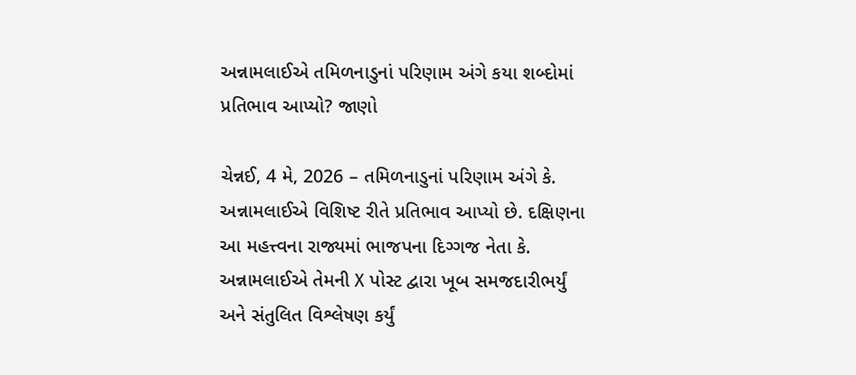અન્નામલાઈએ તમિળનાડુનાં પરિણામ અંગે કયા શબ્દોમાં પ્રતિભાવ આપ્યો? જાણો

ચેન્નઈ, 4 મે, 2026 – તમિળનાડુનાં પરિણામ અંગે કે. અન્નામલાઈએ વિશિષ્ટ રીતે પ્રતિભાવ આપ્યો છે. દક્ષિણના આ મહત્ત્વના રાજ્યમાં ભાજપના દિગ્ગજ નેતા કે. અન્નામલાઈએ તેમની X પોસ્ટ દ્વારા ખૂબ સમજદારીભર્યું અને સંતુલિત વિશ્લેષણ કર્યું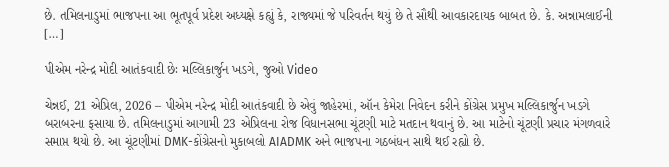છે. તમિલનાડુમાં ભાજપના આ ભૂતપૂર્વ પ્રદેશ અધ્યક્ષે કહ્યું કે, રાજ્યમાં જે પરિવર્તન થયું છે તે સૌથી આવકારદાયક બાબત છે. કે. અન્નામલાઈની […]

પીએમ નરેન્દ્ર મોદી આતંકવાદી છેઃ મલ્લિકાર્જુન ખડગે, જુઓ Video

ચેન્નઈ, 21 એપ્રિલ, 2026 – પીએમ નરેન્દ્ર મોદી આતંકવાદી છે એવું જાહેરમાં, ઑન કેમેરા નિવેદન કરીને કોંગ્રેસ પ્રમુખ મલ્લિકાર્જુન ખડગે બરાબરના ફસાયા છે. તમિલનાડુમાં આગામી 23 એપ્રિલના રોજ વિધાનસભા ચૂંટણી માટે મતદાન થવાનું છે. આ માટેનો ચૂંટણી પ્રચાર મંગળવારે સમાપ્ત થયો છે. આ ચૂંટણીમાં DMK-કોંગ્રેસનો મુકાબલો AIADMK અને ભાજપના ગઠબંધન સાથે થઈ રહ્યો છે.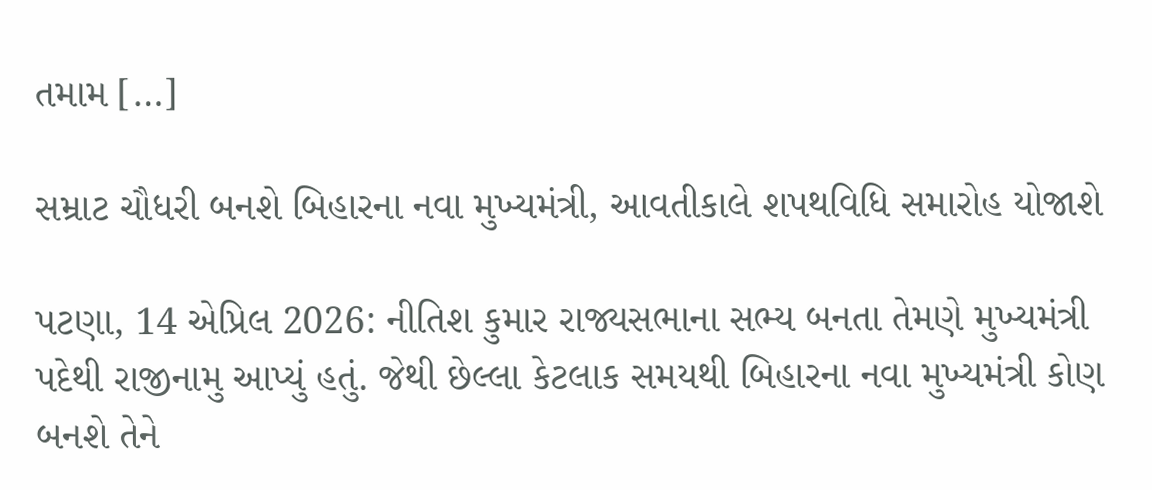તમામ […]

સમ્રાટ ચૌધરી બનશે બિહારના નવા મુખ્યમંત્રી, આવતીકાલે શપથવિધિ સમારોહ યોજાશે

પટણા, 14 એપ્રિલ 2026: નીતિશ કુમાર રાજ્યસભાના સભ્ય બનતા તેમણે મુખ્યમંત્રી પદેથી રાજીનામુ આપ્યું હતું. જેથી છેલ્લા કેટલાક સમયથી બિહારના નવા મુખ્યમંત્રી કોણ બનશે તેને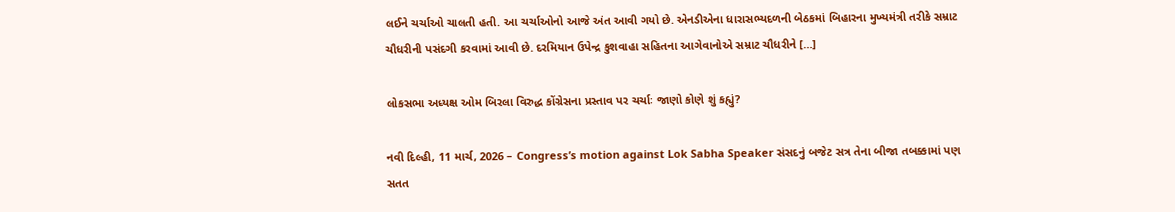લઈને ચર્ચાઓ ચાલતી હતી. આ ચર્ચાઓનો આજે અંત આવી ગયો છે. એનડીએના ધારાસભ્યદળની બેઠકમાં બિહારના મુખ્યમંત્રી તરીકે સમ્રાટ ચૌધરીની પસંદગી કરવામાં આવી છે. દરમિયાન ઉપેન્દ્ર કુશવાહા સહિતના આગેવાનોએ સમ્રાટ ચૌધરીને […]

લોકસભા અધ્યક્ષ ઓમ બિરલા વિરુદ્ધ કોંગ્રેસના પ્રસ્તાવ પર ચર્ચાઃ જાણો કોણે શું કહ્યું?

નવી દિલ્હી, 11 માર્ચ, 2026 – Congress’s motion against Lok Sabha Speaker સંસદનું બજેટ સત્ર તેના બીજા તબક્કામાં પણ સતત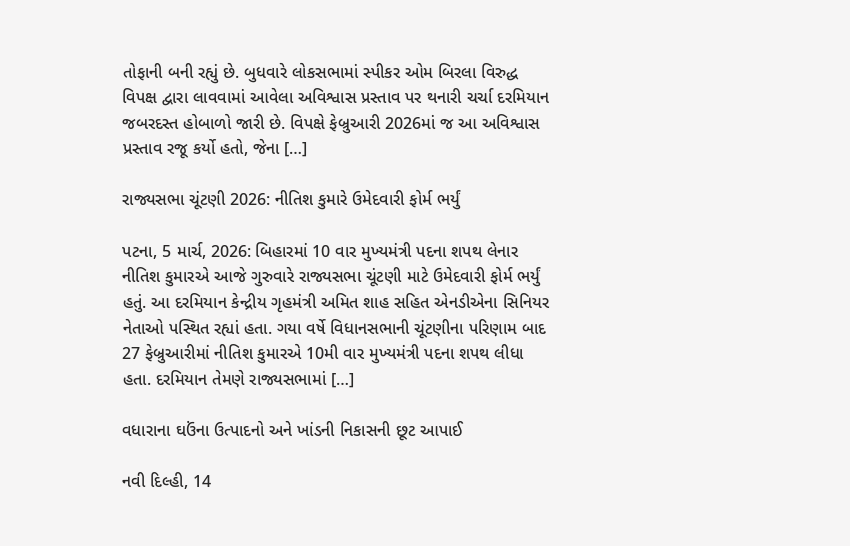તોફાની બની રહ્યું છે. બુધવારે લોકસભામાં સ્પીકર ઓમ બિરલા વિરુદ્ધ વિપક્ષ દ્વારા લાવવામાં આવેલા અવિશ્વાસ પ્રસ્તાવ પર થનારી ચર્ચા દરમિયાન જબરદસ્ત હોબાળો જારી છે. વિપક્ષે ફેબ્રુઆરી 2026માં જ આ અવિશ્વાસ પ્રસ્તાવ રજૂ કર્યો હતો, જેના […]

રાજ્યસભા ચૂંટણી 2026: નીતિશ કુમારે ઉમેદવારી ફોર્મ ભર્યું

પટના, 5 માર્ચ, 2026: બિહારમાં 10 વાર મુખ્યમંત્રી પદના શપથ લેનાર નીતિશ કુમારએ આજે ગુરુવારે રાજ્યસભા ચૂંટણી માટે ઉમેદવારી ફોર્મ ભર્યું હતું. આ દરમિયાન કેન્દ્રીય ગૃહમંત્રી અમિત શાહ સહિત એનડીએના સિનિયર નેતાઓ પસ્થિત રહ્યાં હતા. ગયા વર્ષે વિધાનસભાની ચૂંટણીના પરિણામ બાદ 27 ફેબ્રુઆરીમાં નીતિશ કુમારએ 10મી વાર મુખ્યમંત્રી પદના શપથ લીધા હતા. દરમિયાન તેમણે રાજ્યસભામાં […]

વધારાના ઘઉંના ઉત્પાદનો અને ખાંડની નિકાસની છૂટ આપાઈ

નવી દિલ્હી, 14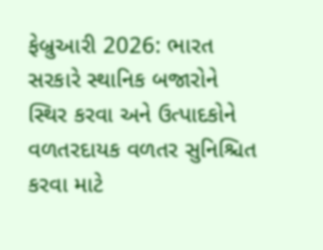ફેબ્રુઆરી 2026: ભારત સરકારે સ્થાનિક બજારોને સ્થિર કરવા અને ઉત્પાદકોને વળતરદાયક વળતર સુનિશ્ચિત કરવા માટે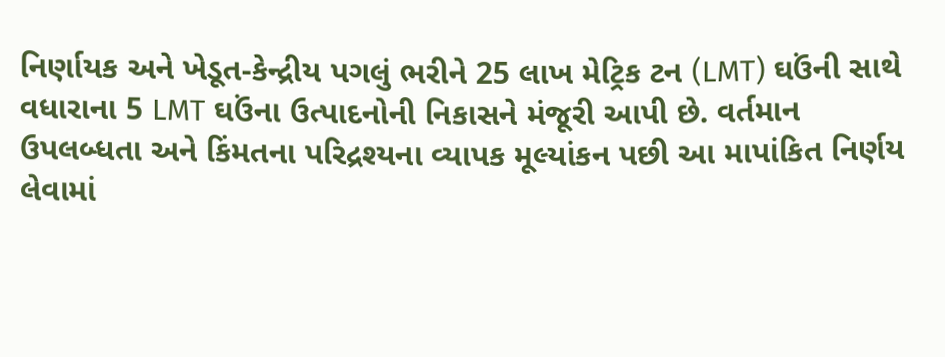નિર્ણાયક અને ખેડૂત-કેન્દ્રીય પગલું ભરીને 25 લાખ મેટ્રિક ટન (LMT) ઘઉંની સાથે વધારાના 5 LMT ઘઉંના ઉત્પાદનોની નિકાસને મંજૂરી આપી છે. વર્તમાન ઉપલબ્ધતા અને કિંમતના પરિદ્રશ્યના વ્યાપક મૂલ્યાંકન પછી આ માપાંકિત નિર્ણય લેવામાં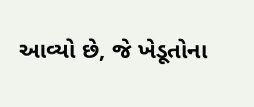આવ્યો છે, જે ખેડૂતોના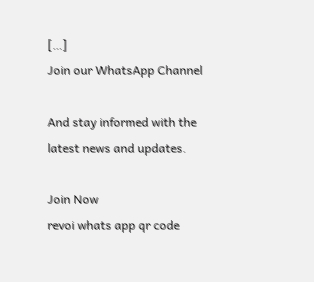[…]
Join our WhatsApp Channel

And stay informed with the latest news and updates.

Join Now
revoi whats app qr code